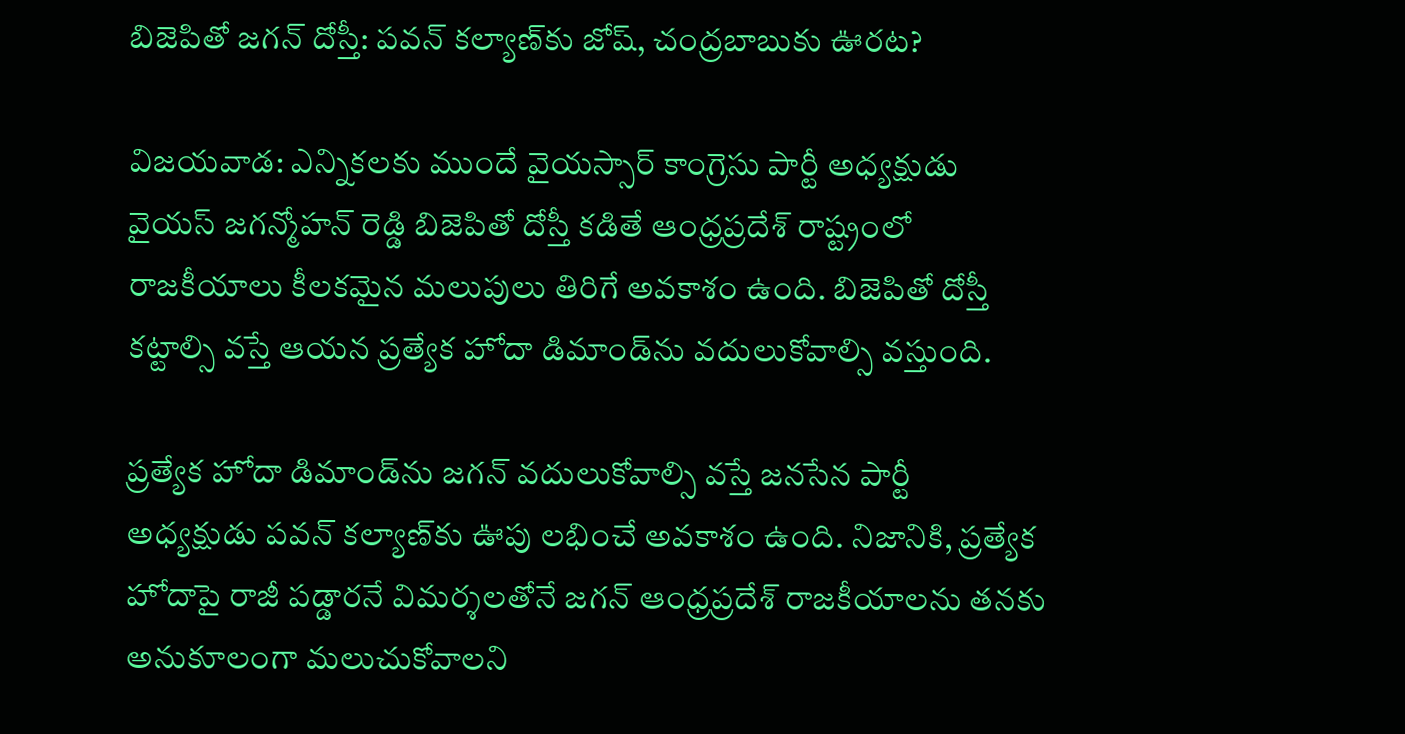బిజెపితో జగన్‌ దోస్తీ: పవన్ కల్యాణ్‌కు జోష్, చంద్రబాబుకు ఊరట?

విజయవాడ: ఎన్నికలకు ముందే వైయస్సార్ కాంగ్రెసు పార్టీ అధ్యక్షుడు వైయస్ జగన్మోహన్ రెడ్డి బిజెపితో దోస్తీ కడితే ఆంధ్రప్రదేశ్ రాష్ట్రంలో రాజకీయాలు కీలకమైన మలుపులు తిరిగే అవకాశం ఉంది. బిజెపితో దోస్తీ కట్టాల్సి వస్తే ఆయన ప్రత్యేక హోదా డిమాండ్‌ను వదులుకోవాల్సి వస్తుంది.

ప్రత్యేక హోదా డిమాండ్‌ను జగన్ వదులుకోవాల్సి వస్తే జనసేన పార్టీ అధ్యక్షుడు పవన్ కల్యాణ్‌కు ఊపు లభించే అవకాశం ఉంది. నిజానికి, ప్రత్యేక హోదాపై రాజీ పడ్డారనే విమర్శలతోనే జగన్ ఆంధ్రప్రదేశ్ రాజకీయాలను తనకు అనుకూలంగా మలుచుకోవాలని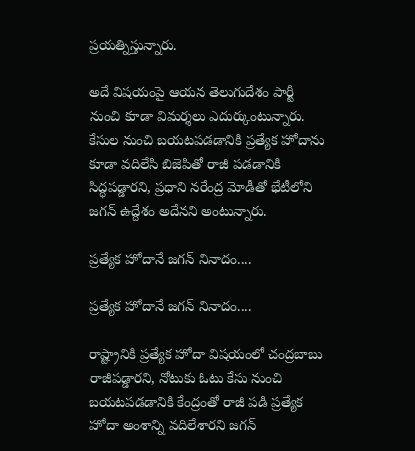ప్రయత్నిస్తున్నారు.

అదే విషయంపై ఆయన తెలుగుదేశం పార్టీ నుంచి కూడా విమర్శలు ఎదుర్కుంటున్నారు. కేసుల నుంచి బయటపడడానికి ప్రత్యేక హోదాను కూడా వదిలేసి బిజెపితో రాజీ పడడానికి సిద్ధపడ్డారని, ప్రధాని నరేంద్ర మోడీతో భేటీలోని జగన్ ఉద్దేశం అదేనని అంటున్నారు.

ప్రత్యేక హోదానే జగన్ నినాదం....

ప్రత్యేక హోదానే జగన్ నినాదం....

రాష్ట్రానికి ప్రత్యేక హోదా విషయంలో చంద్రబాబు రాజీపడ్డారని, నోటుకు ఓటు కేసు నుంచి బయటపడడానికి కేంద్రంతో రాజీ పడి ప్రత్యేక హోదా అంశాన్ని వదిలేశారని జగన్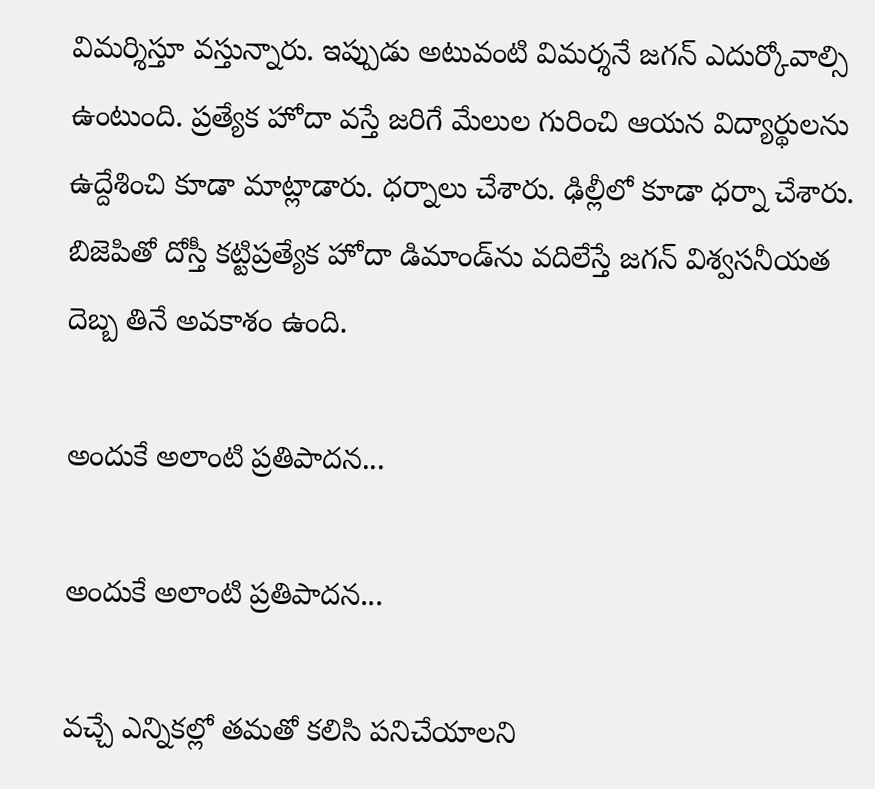విమర్శిస్తూ వస్తున్నారు. ఇప్పుడు అటువంటి విమర్శనే జగన్ ఎదుర్కోవాల్సి ఉంటుంది. ప్రత్యేక హోదా వస్తే జరిగే మేలుల గురించి ఆయన విద్యార్థులను ఉద్దేశించి కూడా మాట్లాడారు. ధర్నాలు చేశారు. ఢిల్లీలో కూడా ధర్నా చేశారు. బిజెపితో దోస్తీ కట్టిప్రత్యేక హోదా డిమాండ్‌ను వదిలేస్తే జగన్ విశ్వసనీయత దెబ్బ తినే అవకాశం ఉంది.

అందుకే అలాంటి ప్రతిపాదన...

అందుకే అలాంటి ప్రతిపాదన...

వచ్చే ఎన్నికల్లో తమతో కలిసి పనిచేయాలని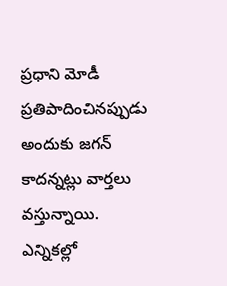ప్రధాని మోడీ ప్రతిపాదించినప్పుడు అందుకు జగన్ కాదన్నట్లు వార్తలు వస్తున్నాయి. ఎన్నికల్లో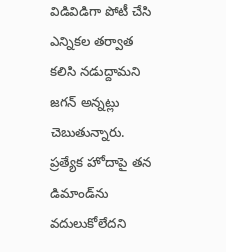విడివిడిగా పోటీ చేసి ఎన్నికల తర్వాత కలిసి నడుద్దామని జగన్ అన్నట్లు చెబుతున్నారు. ప్రత్యేక హోదాపై తన డిమాండ్‌ను వదులుకోలేదని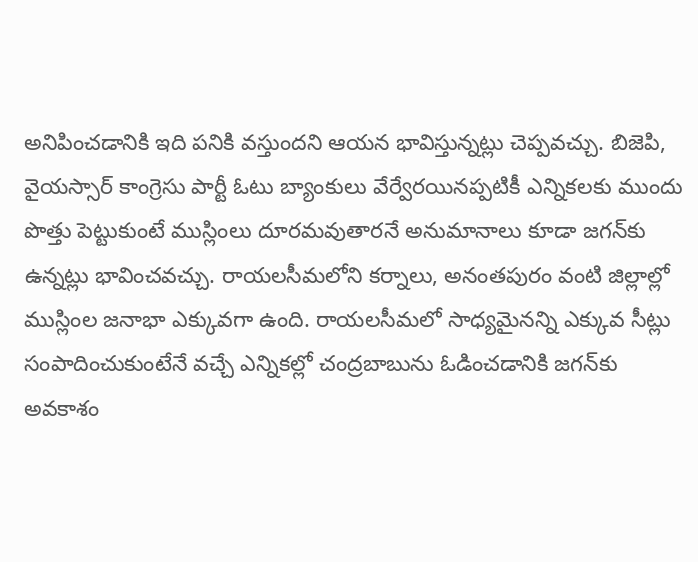అనిపించడానికి ఇది పనికి వస్తుందని ఆయన భావిస్తున్నట్లు చెప్పవచ్చు. బిజెపి, వైయస్సార్ కాంగ్రెసు పార్టీ ఓటు బ్యాంకులు వేర్వేరయినప్పటికీ ఎన్నికలకు ముందు పొత్తు పెట్టుకుంటే ముస్లింలు దూరమవుతారనే అనుమానాలు కూడా జగన్‌కు ఉన్నట్లు భావించవచ్చు. రాయలసీమలోని కర్నాలు, అనంతపురం వంటి జిల్లాల్లో ముస్లింల జనాభా ఎక్కువగా ఉంది. రాయలసీమలో సాధ్యమైనన్ని ఎక్కువ సీట్లు సంపాదించుకుంటేనే వచ్చే ఎన్నికల్లో చంద్రబాబును ఓడించడానికి జగన్‌కు అవకాశం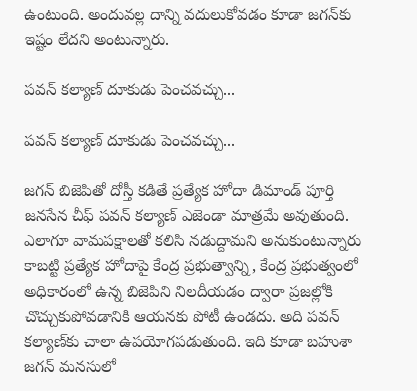ఉంటుంది. అందువల్ల దాన్ని వదులుకోవడం కూడా జగన్‌కు ఇష్టం లేదని అంటున్నారు.

పవన్ కల్యాణ్ దూకుడు పెంచవచ్చు...

పవన్ కల్యాణ్ దూకుడు పెంచవచ్చు...

జగన్‌ బిజెపితో దోస్తీ కడితే ప్రత్యేక హోదా డిమాండ్ పూర్తి జనసేన చీఫ్ పవన్ కల్యాణ్ ఎజెండా మాత్రమే అవుతుంది. ఎలాగూ వామపక్షాలతో కలిసి నడుద్దామని అనుకుంటున్నారు కాబట్టి ప్రత్యేక హోదాపై కేంద్ర ప్రభుత్వాన్ని, కేంద్ర ప్రభుత్వంలో అధికారంలో ఉన్న బిజెపిని నిలదీయడం ద్వారా ప్రజల్లోకి చొచ్చుకుపోవడానికి ఆయనకు పోటీ ఉండదు. అది పవన్ కల్యాణ్‌కు చాలా ఉపయోగపడుతుంది. ఇది కూడా బహుశా జగన్ మనసులో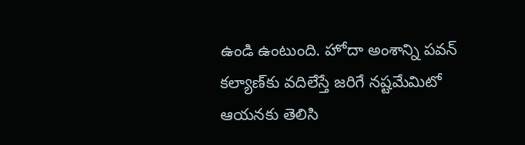ఉండి ఉంటుంది. హోదా అంశాన్ని పవన్ కల్యాణ్‌కు వదిలేస్తే జరిగే నష్టమేమిటో ఆయనకు తెలిసి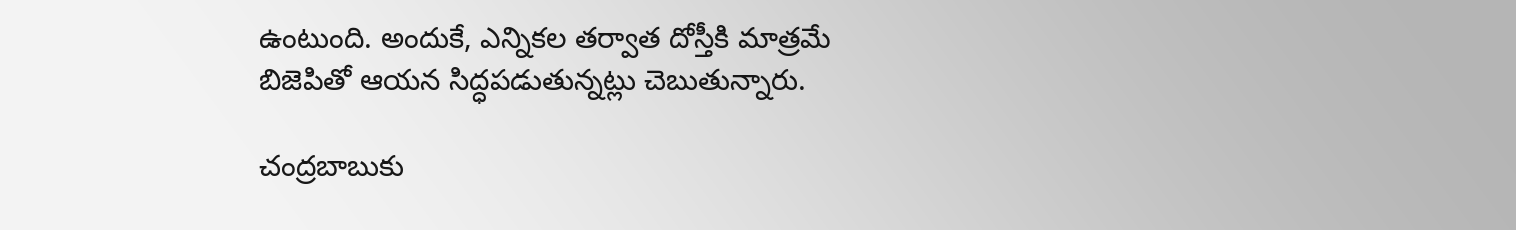ఉంటుంది. అందుకే, ఎన్నికల తర్వాత దోస్తీకి మాత్రమే బిజెపితో ఆయన సిద్ధపడుతున్నట్లు చెబుతున్నారు.

చంద్రబాబుకు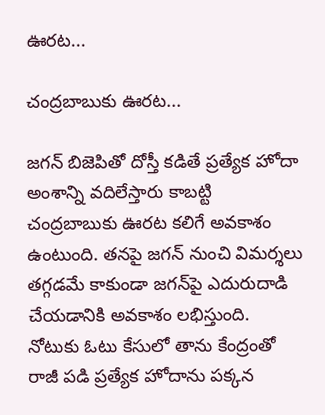ఊరట...

చంద్రబాబుకు ఊరట...

జగన్ బిజెపితో దోస్తీ కడితే ప్రత్యేక హోదా అంశాన్ని వదిలేస్తారు కాబట్టి చంద్రబాబుకు ఊరట కలిగే అవకాశం ఉంటుంది. తనపై జగన్ నుంచి విమర్శలు తగ్గడమే కాకుండా జగన్‌పై ఎదురుదాడి చేయడానికి అవకాశం లభిస్తుంది. నోటుకు ఓటు కేసులో తాను కేంద్రంతో రాజీ పడి ప్రత్యేక హోదాను పక్కన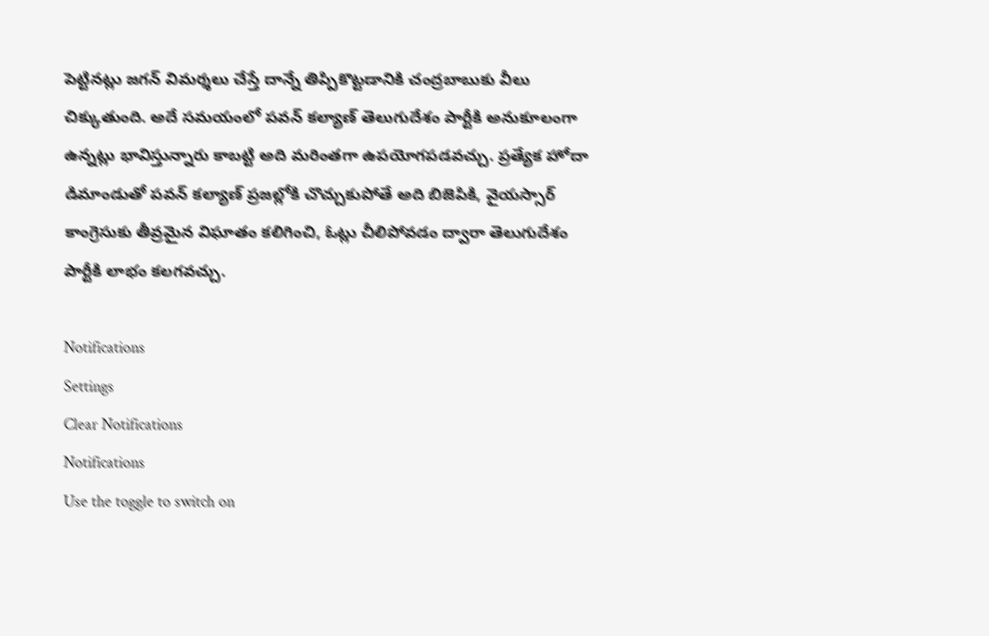పెట్టినట్లు జగన్ విమర్శలు చేస్తే దాన్నే తిప్పికొట్టడానికి చంద్రబాబుకు వీలు చిక్కుతుంది. అదే సమయంలో పవన్ కల్యాణ్ తెలుగుదేశం పార్టీకి అనుకూలంగా ఉన్నట్లు భావిస్తున్నారు కాబట్టి అది మరింతగా ఉపయోగపడవచ్చు. ప్రత్యేక హోదా డిమాండుతో పవన్ కల్యాణ్ ప్రజల్లోకి చొచ్చుకుపోతే అది బిజెపికి, వైయస్సార్ కాంగ్రెసుకు తీవ్రమైన విఘాతం కలిగించి, ఓట్లు చీలిపోవడం ద్వారా తెలుగుదేశం పార్టీకి లాభం కలగవచ్చు.

Notifications
Settings
Clear Notifications
Notifications
Use the toggle to switch on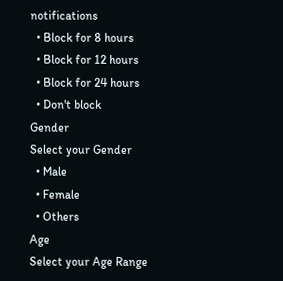notifications
  • Block for 8 hours
  • Block for 12 hours
  • Block for 24 hours
  • Don't block
Gender
Select your Gender
  • Male
  • Female
  • Others
Age
Select your Age Range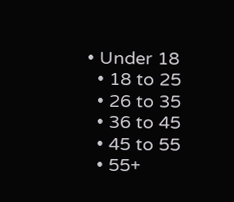• Under 18
  • 18 to 25
  • 26 to 35
  • 36 to 45
  • 45 to 55
  • 55+